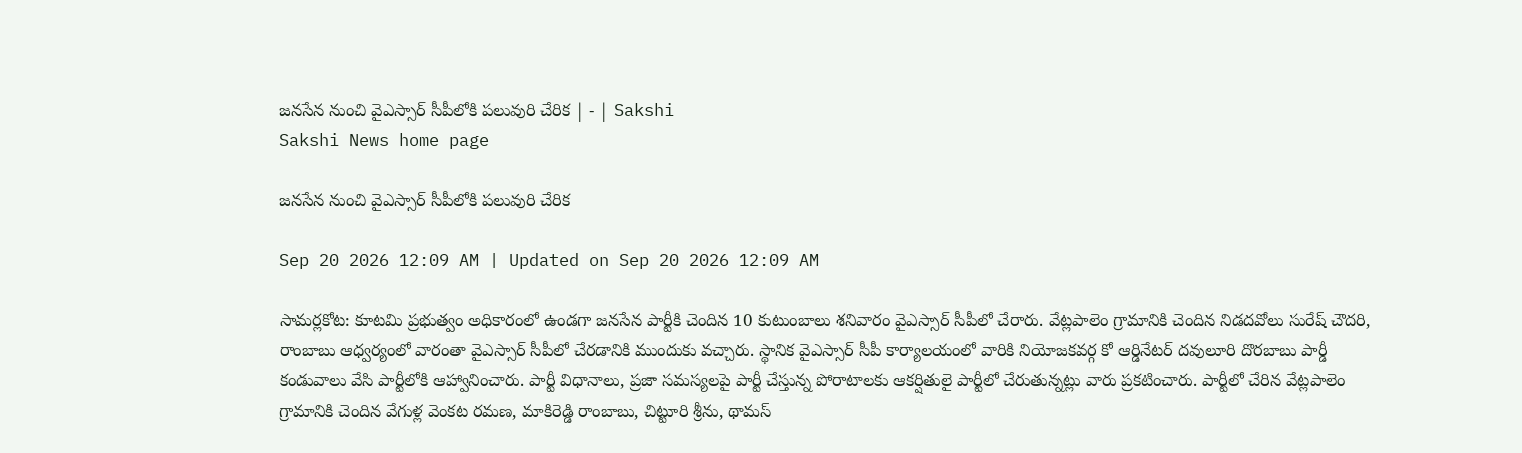జనసేన నుంచి వైఎస్సార్‌ సీపీలోకి పలువురి చేరిక | - | Sakshi
Sakshi News home page

జనసేన నుంచి వైఎస్సార్‌ సీపీలోకి పలువురి చేరిక

Sep 20 2026 12:09 AM | Updated on Sep 20 2026 12:09 AM

సామర్లకోట: కూటమి ప్రభుత్వం అధికారంలో ఉండగా జనసేన పార్టీకి చెందిన 10 కుటుంబాలు శనివారం వైఎస్సార్‌ సీపీలో చేరారు. వేట్లపాలెం గ్రామానికి చెందిన నిడదవోలు సురేష్‌ చౌదరి, రాంబాబు ఆధ్వర్యంలో వారంతా వైఎస్సార్‌ సీపీలో చేరడానికి ముందుకు వచ్చారు. స్థానిక వైఎస్సార్‌ సీపీ కార్యాలయంలో వారికి నియోజకవర్గ కో ఆర్డినేటర్‌ దవులూరి దొరబాబు పార్డీ కండువాలు వేసి పార్టీలోకి ఆహ్వానించారు. పార్టీ విధానాలు, ప్రజా సమస్యలపై పార్టీ చేస్తున్న పోరాటాలకు ఆకర్షితులై పార్టీలో చేరుతున్నట్లు వారు ప్రకటించారు. పార్టీలో చేరిన వేట్లపాలెం గ్రామానికి చెందిన వేగుళ్ల వెంకట రమణ, మాకిరెడ్డి రాంబాబు, చిట్టూరి శ్రీను, థామస్‌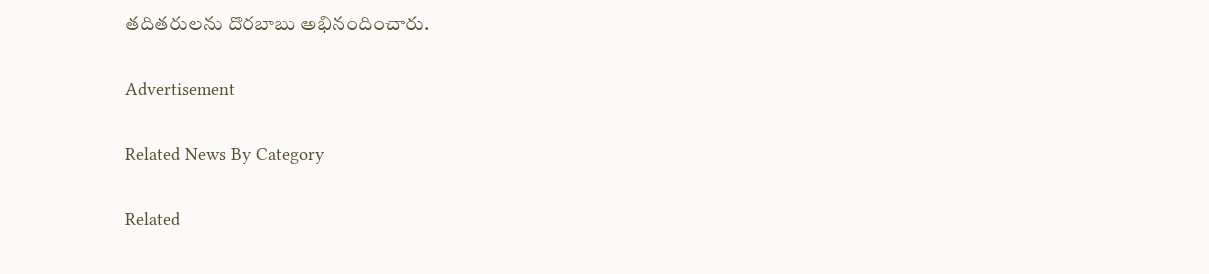తదితరులను దొరబాబు అభినందించారు.

Advertisement

Related News By Category

Related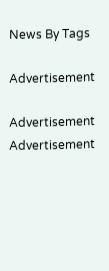News By Tags

Advertisement

Advertisement
Advertisement